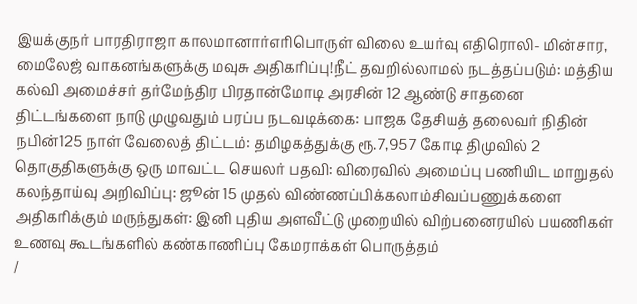இயக்குநர் பாரதிராஜா காலமானார்எரிபொருள் விலை உயர்வு எதிரொலி- மின்சார, மைலேஜ் வாகனங்களுக்கு மவுசு அதிகரிப்பு!நீட் தவறில்லாமல் நடத்தப்படும்: மத்திய கல்வி அமைச்சர் தர்மேந்திர பிரதான்மோடி அரசின் 12 ஆண்டு சாதனை திட்டங்களை நாடு முழுவதும் பரப்ப நடவடிக்கை: பாஜக தேசியத் தலைவர் நிதின் நபின்125 நாள் வேலைத் திட்டம்: தமிழகத்துக்கு ரூ.7,957 கோடி திமுவில் 2 தொகுதிகளுக்கு ஒரு மாவட்ட செயலர் பதவி: விரைவில் அமைப்பு பணியிட மாறுதல் கலந்தாய்வு அறிவிப்பு: ஜூன் 15 முதல் விண்ணப்பிக்கலாம்சிவப்பணுக்களை அதிகரிக்கும் மருந்துகள்: இனி புதிய அளவீட்டு முறையில் விற்பனைரயில் பயணிகள் உணவு கூடங்களில் கண்காணிப்பு கேமராக்கள் பொருத்தம்
/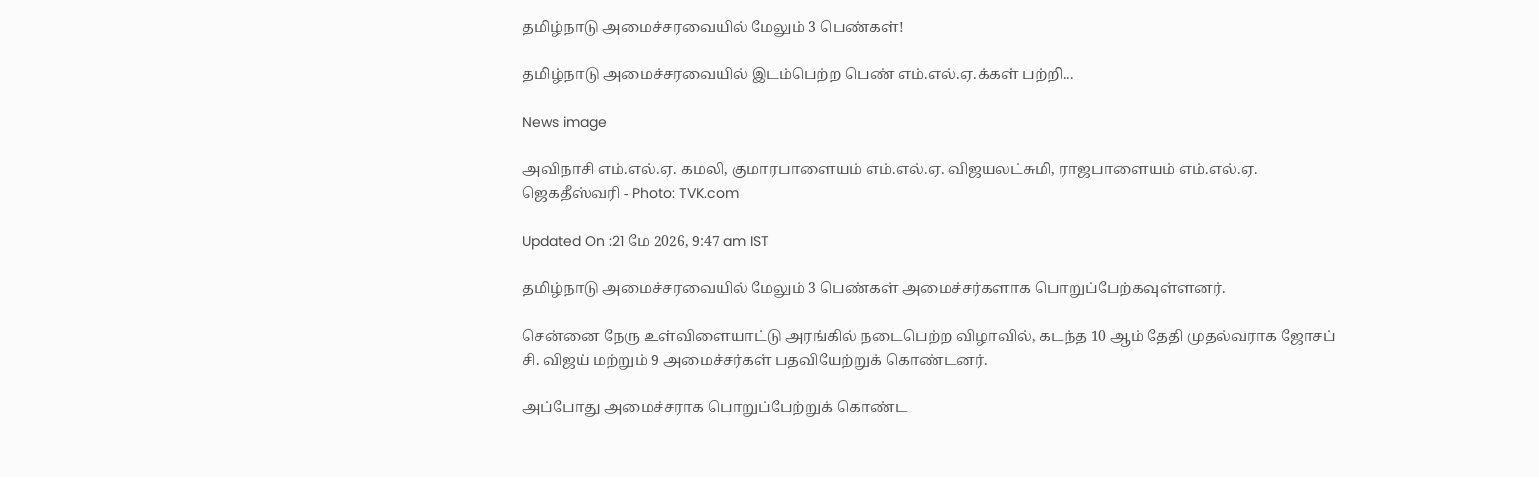தமிழ்நாடு அமைச்சரவையில் மேலும் 3 பெண்கள்!

தமிழ்நாடு அமைச்சரவையில் இடம்பெற்ற பெண் எம்.எல்.ஏ.க்கள் பற்றி...

News image

அவிநாசி எம்.எல்.ஏ. கமலி, குமாரபாளையம் எம்.எல்.ஏ. விஜயலட்சுமி, ராஜபாளையம் எம்.எல்.ஏ. ஜெகதீஸ்வரி - Photo: TVK.com

Updated On :21 மே 2026, 9:47 am IST

தமிழ்நாடு அமைச்சரவையில் மேலும் 3 பெண்கள் அமைச்சர்களாக பொறுப்பேற்கவுள்ளனர்.

சென்னை நேரு உள்விளையாட்டு அரங்கில் நடைபெற்ற விழாவில், கடந்த 10 ஆம் தேதி முதல்வராக ஜோசப் சி. விஜய் மற்றும் 9 அமைச்சர்கள் பதவியேற்றுக் கொண்டனர்.

அப்போது அமைச்சராக பொறுப்பேற்றுக் கொண்ட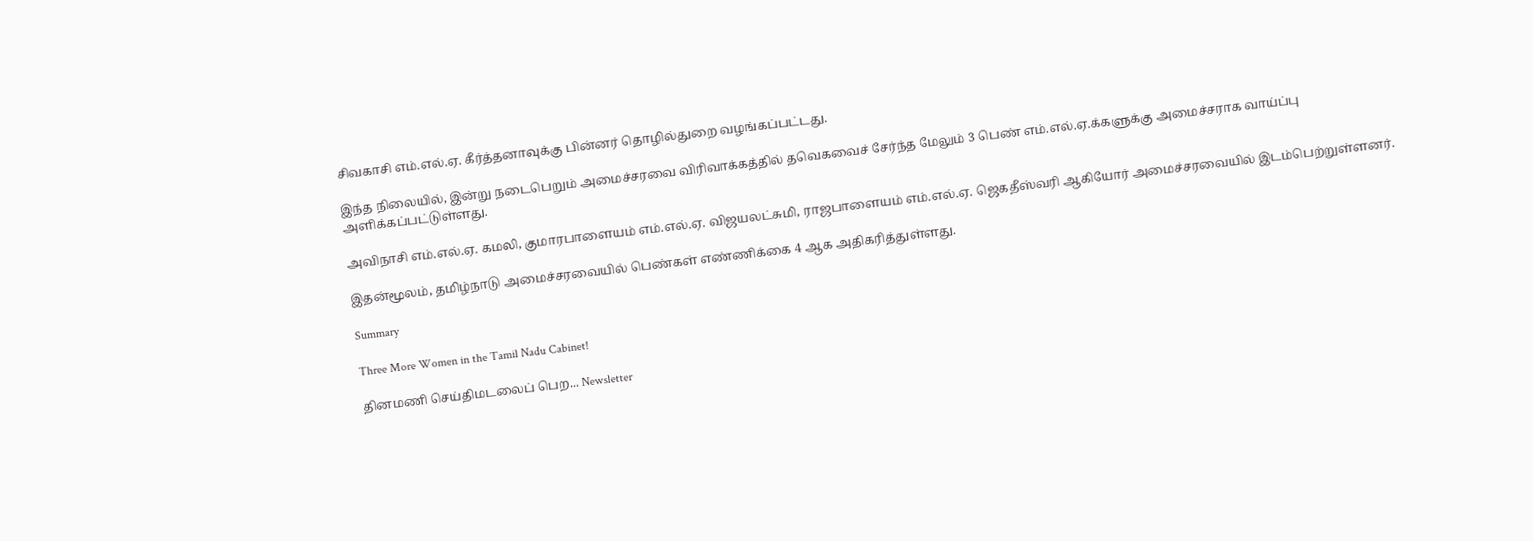சிவகாசி எம்.எல்.ஏ. கீர்த்தனாவுக்கு பின்னர் தொழில்துறை வழங்கப்பட்டது.

இந்த நிலையில், இன்று நடைபெறும் அமைச்சரவை விரிவாக்கத்தில் தவெகவைச் சேர்ந்த மேலும் 3 பெண் எம்.எல்.ஏ.க்களுக்கு அமைச்சராக வாய்ப்பு அளிக்கப்பட்டுள்ளது.

அவிநாசி எம்.எல்.ஏ. கமலி, குமாரபாளையம் எம்.எல்.ஏ. விஜயலட்சுமி, ராஜபாளையம் எம்.எல்.ஏ. ஜெகதீஸ்வரி ஆகியோர் அமைச்சரவையில் இடம்பெற்றுள்ளனர்.

இதன்மூலம், தமிழ்நாடு அமைச்சரவையில் பெண்கள் எண்ணிக்கை 4 ஆக அதிகரித்துள்ளது.

Summary

Three More Women in the Tamil Nadu Cabinet!

தினமணி செய்திமடலைப் பெற... Newsletter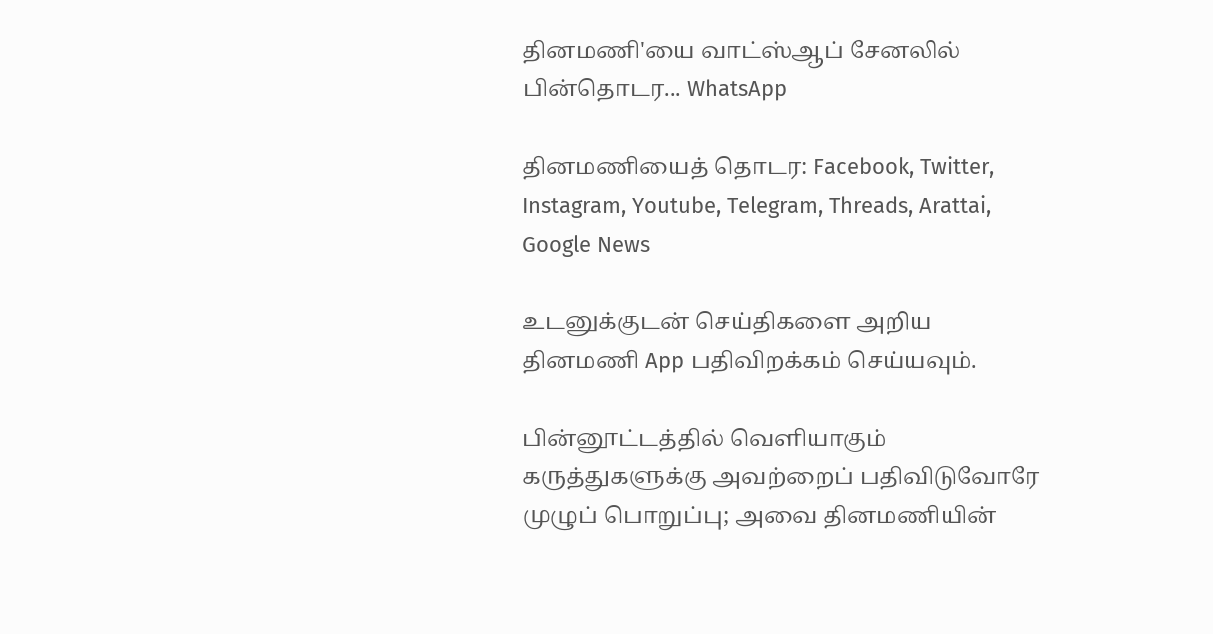தினமணி'யை வாட்ஸ்ஆப் சேனலில் பின்தொடர... WhatsApp

தினமணியைத் தொடர: Facebook, Twitter, Instagram, Youtube, Telegram, Threads, Arattai, Google News

உடனுக்குடன் செய்திகளை அறிய தினமணி App பதிவிறக்கம் செய்யவும்.

பின்னூட்டத்தில் வெளியாகும் கருத்துகளுக்கு அவற்றைப் பதிவிடுவோரே முழுப் பொறுப்பு; அவை தினமணியின்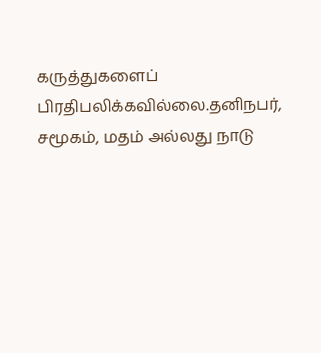கருத்துகளைப் பிரதிபலிக்கவில்லை.தனிநபர், சமூகம், மதம் அல்லது நாடு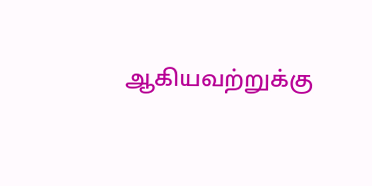ஆகியவற்றுக்கு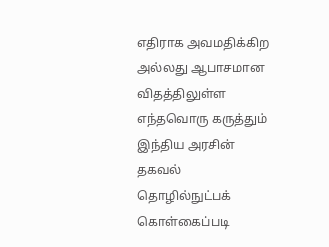எதிராக அவமதிக்கிற அல்லது ஆபாசமான விதத்திலுள்ள எந்தவொரு கருத்தும் இந்திய அரசின் தகவல் தொழில்நுட்பக் கொள்கைப்படி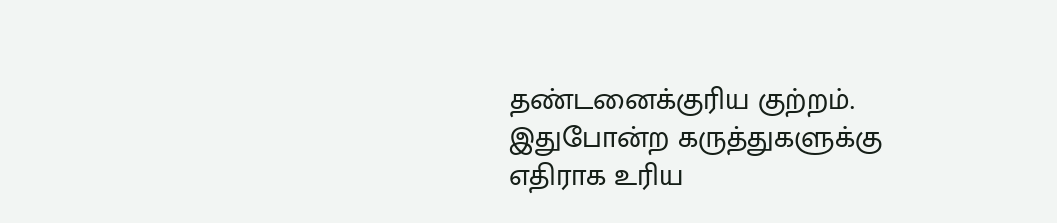தண்டனைக்குரிய குற்றம். இதுபோன்ற கருத்துகளுக்கு எதிராக உரிய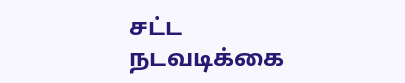சட்ட நடவடிக்கை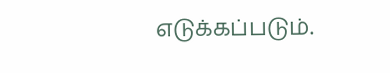எடுக்கப்படும்.